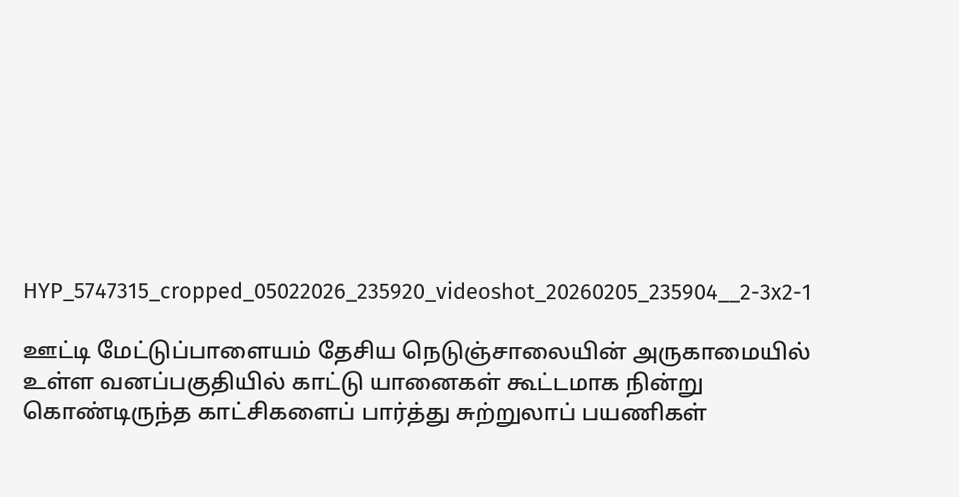HYP_5747315_cropped_05022026_235920_videoshot_20260205_235904__2-3x2-1

ஊட்டி மேட்டுப்பாளையம் தேசிய நெடுஞ்சாலையின் அருகாமையில் உள்ள வனப்பகுதியில் காட்டு யானைகள் கூட்டமாக நின்று கொண்டிருந்த காட்சிகளைப் பார்த்து சுற்றுலாப் பயணிகள்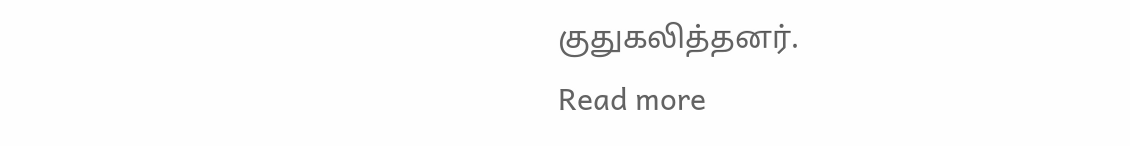குதுகலித்தனர்.
Read more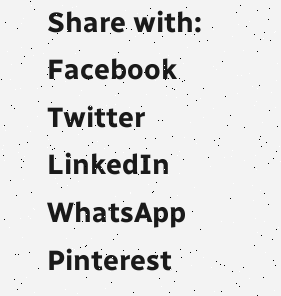Share with:
Facebook Twitter LinkedIn WhatsApp Pinterest